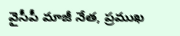వైసీపీ మాజీ నేత, ప్రముఖ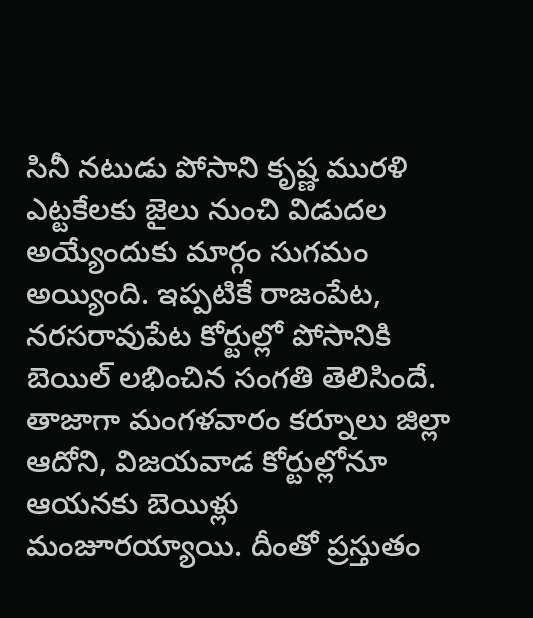సినీ నటుడు పోసాని కృష్ణ మురళి ఎట్టకేలకు జైలు నుంచి విడుదల అయ్యేందుకు మార్గం సుగమం అయ్యింది. ఇప్పటికే రాజంపేట, నరసరావుపేట కోర్టుల్లో పోసానికి బెయిల్ లభించిన సంగతి తెలిసిందే. తాజాగా మంగళవారం కర్నూలు జిల్లా ఆదోని, విజయవాడ కోర్టుల్లోనూ ఆయనకు బెయిళ్లు మంజూరయ్యాయి. దీంతో ప్రస్తుతం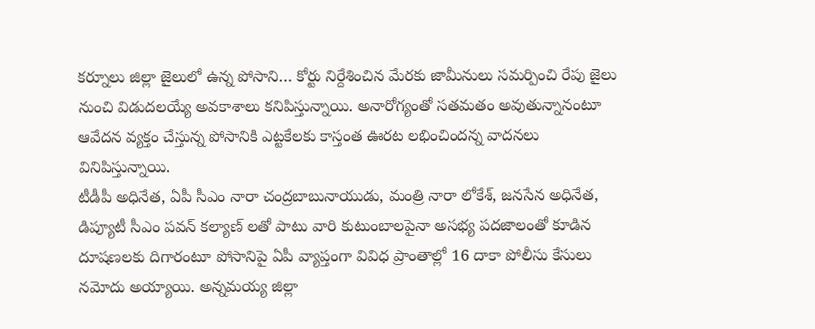కర్నూలు జిల్లా జైలులో ఉన్న పోసాని… కోర్టు నిర్దేశించిన మేరకు జామీనులు సమర్పించి రేపు జైలు నుంచి విడుదలయ్యే అవకాశాలు కనిపిస్తున్నాయి. అనారోగ్యంతో సతమతం అవుతున్నానంటూ ఆవేదన వ్యక్తం చేస్తున్న పోసానికి ఎట్టకేలకు కాస్తంత ఊరట లభించిందన్న వాదనలు వినిపిస్తున్నాయి.
టీడీపీ అధినేత, ఏపీ సీఎం నారా చంద్రబాబునాయుడు, మంత్రి నారా లోకేశ్, జనసేన అధినేత, డిప్యూటీ సీఎం పవన్ కల్యాణ్ లతో పాటు వారి కుటుంబాలపైనా అసభ్య పదజాలంతో కూడిన దూషణలకు దిగారంటూ పోసానిపై ఏపీ వ్యాప్తంగా వివిధ ప్రాంతాల్లో 16 దాకా పోలీసు కేసులు నమోదు అయ్యాయి. అన్నమయ్య జిల్లా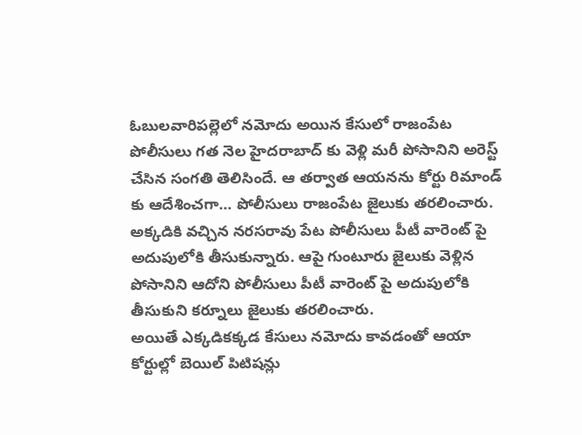ఓబులవారిపల్లెలో నమోదు అయిన కేసులో రాజంపేట పోలీసులు గత నెల హైదరాబాద్ కు వెళ్లి మరీ పోసానిని అరెస్ట్ చేసిన సంగతి తెలిసిందే. ఆ తర్వాత ఆయనను కోర్టు రిమాండ్ కు ఆదేశించగా… పోలీసులు రాజంపేట జైలుకు తరలించారు. అక్కడికి వచ్చిన నరసరావు పేట పోలీసులు పీటీ వారెంట్ పై అదుపులోకి తీసుకున్నారు. ఆపై గుంటూరు జైలుకు వెళ్లిన పోసానిని ఆదోని పోలీసులు పీటీ వారెంట్ పై అదుపులోకి తీసుకుని కర్నూలు జైలుకు తరలించారు.
అయితే ఎక్కడికక్కడ కేసులు నమోదు కావడంతో ఆయా కోర్టుల్లో బెయిల్ పిటిషన్లు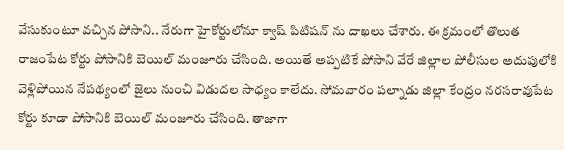వేసుకుంటూ వచ్చిన పోసాని.. నేరుగా హైకోర్టులోనూ క్వాష్ పిటిషన్ ను దాఖలు చేశారు. ఈ క్రమంలో తొలుత రాజంపేట కోర్టు పోసానికి బెయిల్ మంజూరు చేసింది. అయితే అప్పటికే పోసాని వేరే జిల్లాల పోలీసుల అదుపులోకి వెళ్లిపోయిన నేపథ్యంలో జైలు నుంచి విడుదల సాధ్యం కాలేదు. సోమవారం పల్నాడు జిల్లా కేంద్రం నరసరావుపేట కోర్టు కూడా పోసానికి బెయిల్ మంజూరు చేసింది. తాజాగా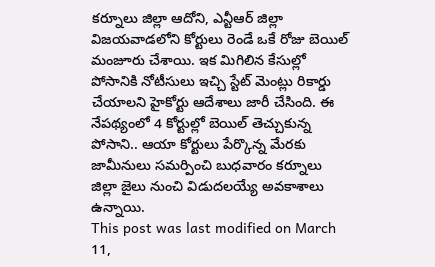కర్నూలు జిల్లా ఆదోని, ఎన్టీఆర్ జిల్లా విజయవాడలోని కోర్టులు రెండే ఒకే రోజు బెయిల్ మంజూరు చేశాయి. ఇక మిగిలిన కేసుల్లో పోసానికి నోటీసులు ఇచ్చి స్టేట్ మెంట్లు రికార్డు చేయాలని హైకోర్టు ఆదేశాలు జారీ చేసింది. ఈ నేపథ్యంలో 4 కోర్టుల్లో బెయిల్ తెచ్చుకున్న పోసాని.. ఆయా కోర్టులు పేర్కొన్న మేరకు జామీనులు సమర్పించి బుధవారం కర్నూలు జిల్లా జైలు నుంచి విడుదలయ్యే అవకాశాలు ఉన్నాయి.
This post was last modified on March 11,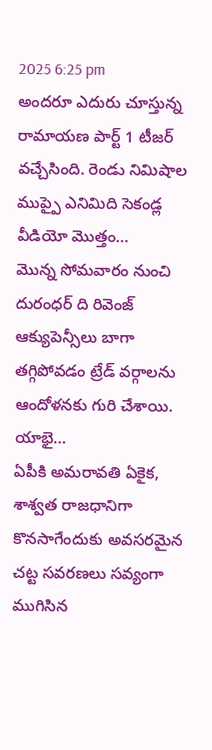2025 6:25 pm
అందరూ ఎదురు చూస్తున్న రామాయణ పార్ట్ 1 టీజర్ వచ్చేసింది. రెండు నిమిషాల ముప్పై ఎనిమిది సెకండ్ల వీడియో మొత్తం…
మొన్న సోమవారం నుంచి దురంధర్ ది రివెంజ్ ఆక్యుపెన్సీలు బాగా తగ్గిపోవడం ట్రేడ్ వర్గాలను ఆందోళనకు గురి చేశాయి. యాభై…
ఏపీకి అమరావతి ఏకైక, శాశ్వత రాజధానిగా కొనసాగేందుకు అవసరమైన చట్ట సవరణలు సవ్యంగా ముగిసిన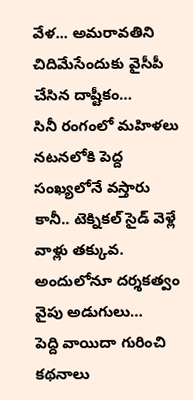వేళ... అమరావతిని చిదిమేసేందుకు వైసీపీ చేసిన దాష్టీకం…
సినీ రంగంలో మహిళలు నటనలోకి పెద్ద సంఖ్యలోనే వస్తారు కానీ.. టెక్నికల్ సైడ్ వెళ్లే వాళ్లు తక్కువ. అందులోనూ దర్శకత్వం వైపు అడుగులు…
పెద్ది వాయిదా గురించి కథనాలు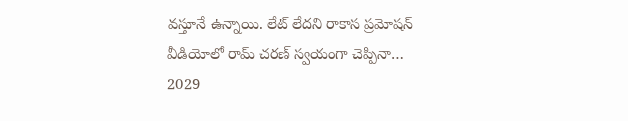వస్తూనే ఉన్నాయి. లేట్ లేదని రాకాస ప్రమోషన్ వీడియోలో రామ్ చరణ్ స్వయంగా చెప్పినా…
2029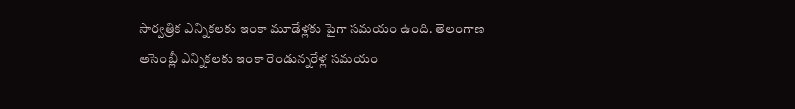సార్వత్రిక ఎన్నికలకు ఇంకా మూడేళ్లకు పైగా సమయం ఉంది. తెలంగాణ అసెంబ్లీ ఎన్నికలకు ఇంకా రెండున్నరేళ్ల సమయం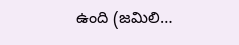ఉంది (జమిలి…